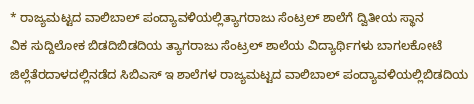* ರಾಜ್ಯಮಟ್ಟದ ವಾಲಿಬಾಲ್ ಪಂದ್ಯಾವಳಿಯಲ್ಲಿತ್ಯಾಗರಾಜು ಸೆಂಟ್ರಲ್ ಶಾಲೆಗೆ ದ್ವಿತೀಯ ಸ್ಥಾನ
ವಿಕ ಸುದ್ದಿಲೋಕ ಬಿಡದಿಬಿಡದಿಯ ತ್ಯಾಗರಾಜು ಸೆಂಟ್ರಲ್ ಶಾಲೆಯ ವಿದ್ಯಾರ್ಥಿಗಳು ಬಾಗಲಕೋಟೆ ಜಿಲ್ಲೆತೆರದಾಳದಲ್ಲಿನಡೆದ ಸಿಬಿಎಸ್ ಇ ಶಾಲೆಗಳ ರಾಜ್ಯಮಟ್ಟದ ವಾಲಿಬಾಲ್ ಪಂದ್ಯಾವಳಿಯಲ್ಲಿಬಿಡದಿಯ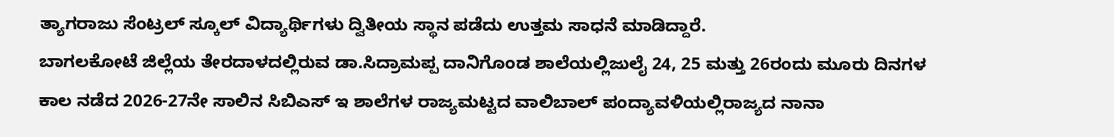ತ್ಯಾಗರಾಜು ಸೆಂಟ್ರಲ್ ಸ್ಕೂಲ್ ವಿದ್ಯಾರ್ಥಿಗಳು ದ್ವಿತೀಯ ಸ್ಥಾನ ಪಡೆದು ಉತ್ತಮ ಸಾಧನೆ ಮಾಡಿದ್ದಾರೆ.
ಬಾಗಲಕೋಟೆ ಜಿಲ್ಲೆಯ ತೇರದಾಳದಲ್ಲಿರುವ ಡಾ.ಸಿದ್ರಾಮಪ್ಪ ದಾನಿಗೊಂಡ ಶಾಲೆಯಲ್ಲಿಜುಲೈ 24, 25 ಮತ್ತು 26ರಂದು ಮೂರು ದಿನಗಳ ಕಾಲ ನಡೆದ 2026-27ನೇ ಸಾಲಿನ ಸಿಬಿಎಸ್ ಇ ಶಾಲೆಗಳ ರಾಜ್ಯಮಟ್ಟದ ವಾಲಿಬಾಲ್ ಪಂದ್ಯಾವಳಿಯಲ್ಲಿರಾಜ್ಯದ ನಾನಾ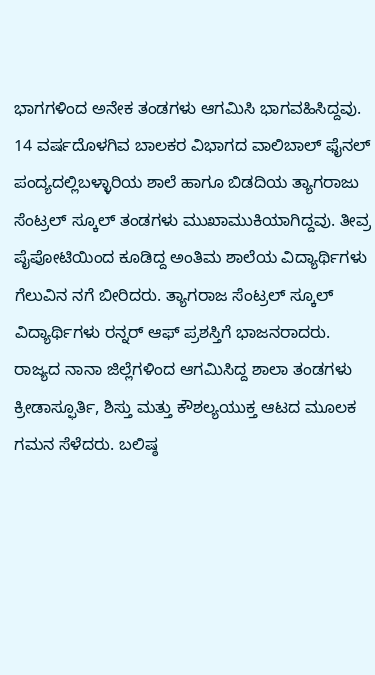ಭಾಗಗಳಿಂದ ಅನೇಕ ತಂಡಗಳು ಆಗಮಿಸಿ ಭಾಗವಹಿಸಿದ್ದವು.
14 ವರ್ಷದೊಳಗಿವ ಬಾಲಕರ ವಿಭಾಗದ ವಾಲಿಬಾಲ್ ಫೈನಲ್ ಪಂದ್ಯದಲ್ಲಿಬಳ್ಳಾರಿಯ ಶಾಲೆ ಹಾಗೂ ಬಿಡದಿಯ ತ್ಯಾಗರಾಜು ಸೆಂಟ್ರಲ್ ಸ್ಕೂಲ್ ತಂಡಗಳು ಮುಖಾಮುಕಿಯಾಗಿದ್ದವು. ತೀವ್ರ ಪೈಪೋಟಿಯಿಂದ ಕೂಡಿದ್ದ ಅಂತಿಮ ಶಾಲೆಯ ವಿದ್ಯಾರ್ಥಿಗಳು ಗೆಲುವಿನ ನಗೆ ಬೀರಿದರು. ತ್ಯಾಗರಾಜ ಸೆಂಟ್ರಲ್ ಸ್ಕೂಲ್ ವಿದ್ಯಾರ್ಥಿಗಳು ರನ್ನರ್ ಆಫ್ ಪ್ರಶಸ್ತಿಗೆ ಭಾಜನರಾದರು.
ರಾಜ್ಯದ ನಾನಾ ಜಿಲ್ಲೆಗಳಿಂದ ಆಗಮಿಸಿದ್ದ ಶಾಲಾ ತಂಡಗಳು ಕ್ರೀಡಾಸ್ಫೂರ್ತಿ, ಶಿಸ್ತು ಮತ್ತು ಕೌಶಲ್ಯಯುಕ್ತ ಆಟದ ಮೂಲಕ ಗಮನ ಸೆಳೆದರು. ಬಲಿಷ್ಠ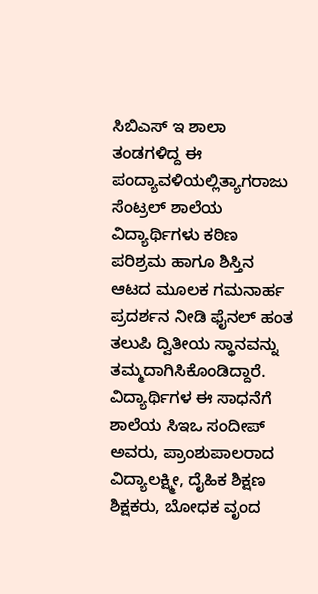ಸಿಬಿಎಸ್ ಇ ಶಾಲಾ ತಂಡಗಳಿದ್ದ ಈ ಪಂದ್ಯಾವಳಿಯಲ್ಲಿತ್ಯಾಗರಾಜು ಸೆಂಟ್ರಲ್ ಶಾಲೆಯ ವಿದ್ಯಾರ್ಥಿಗಳು ಕಠಿಣ ಪರಿಶ್ರಮ ಹಾಗೂ ಶಿಸ್ತಿನ ಆಟದ ಮೂಲಕ ಗಮನಾರ್ಹ ಪ್ರದರ್ಶನ ನೀಡಿ ಫೈನಲ್ ಹಂತ ತಲುಪಿ ದ್ವಿತೀಯ ಸ್ಥಾನವನ್ನು ತಮ್ಮದಾಗಿಸಿಕೊಂಡಿದ್ದಾರೆ.
ವಿದ್ಯಾರ್ಥಿಗಳ ಈ ಸಾಧನೆಗೆ ಶಾಲೆಯ ಸಿಇಒ ಸಂದೀಪ್ ಅವರು, ಪ್ರಾಂಶುಪಾಲರಾದ ವಿದ್ಯಾಲಕ್ಷ್ಮೀ, ದೈಹಿಕ ಶಿಕ್ಷಣ ಶಿಕ್ಷಕರು, ಬೋಧಕ ವೃಂದ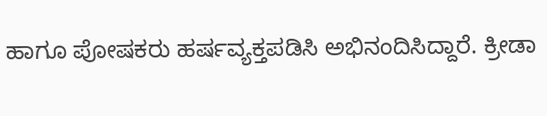ಹಾಗೂ ಪೋಷಕರು ಹರ್ಷವ್ಯಕ್ತಪಡಿಸಿ ಅಭಿನಂದಿಸಿದ್ದಾರೆ. ಕ್ರೀಡಾ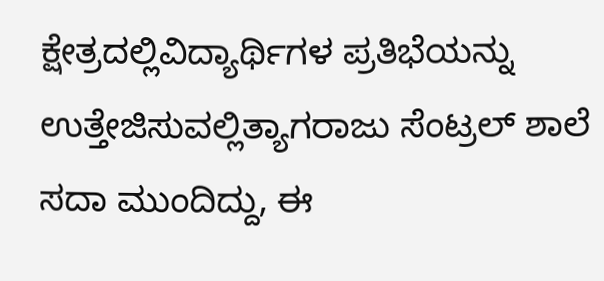ಕ್ಷೇತ್ರದಲ್ಲಿವಿದ್ಯಾರ್ಥಿಗಳ ಪ್ರತಿಭೆಯನ್ನು ಉತ್ತೇಜಿಸುವಲ್ಲಿತ್ಯಾಗರಾಜು ಸೆಂಟ್ರಲ್ ಶಾಲೆ ಸದಾ ಮುಂದಿದ್ದು, ಈ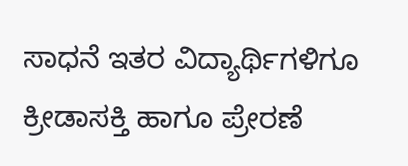ಸಾಧನೆ ಇತರ ವಿದ್ಯಾರ್ಥಿಗಳಿಗೂ ಕ್ರೀಡಾಸಕ್ತಿ ಹಾಗೂ ಪ್ರೇರಣೆ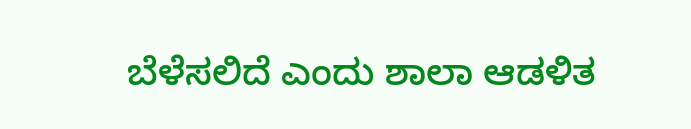ಬೆಳೆಸಲಿದೆ ಎಂದು ಶಾಲಾ ಆಡಳಿತ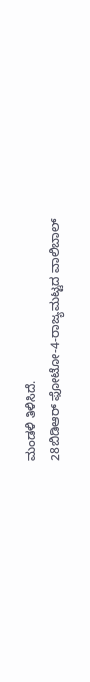ಮಂಡಳಿ ತಿಳಿಸಿದೆ.
28ಬಿಡಿಆರ್ ಫೋಟೋ-4-ರಾಜ್ಯಮಟ್ಟದ ವಾಲಿಬಾಲ್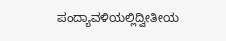ಪಂದ್ಯಾವಳಿಯಲ್ಲಿದ್ವೀತೀಯ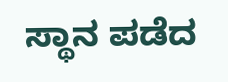ಸ್ಥಾನ ಪಡೆದ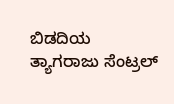ಬಿಡದಿಯ ತ್ಯಾಗರಾಜು ಸೆಂಟ್ರಲ್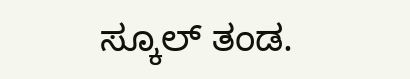ಸ್ಕೂಲ್ ತಂಡ.